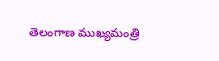తెలంగాణ ముఖ్యమంత్రి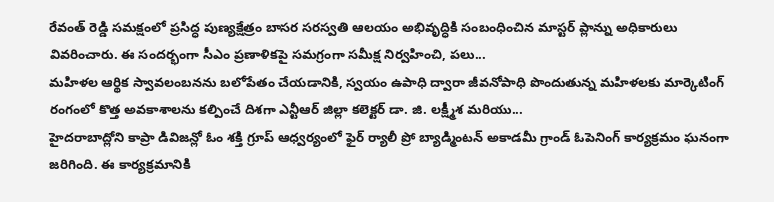రేవంత్ రెడ్డి సమక్షంలో ప్రసిద్ధ పుణ్యక్షేత్రం బాసర సరస్వతి ఆలయం అభివృద్ధికి సంబంధించిన మాస్టర్ ప్లాన్ను అధికారులు వివరించారు. ఈ సందర్భంగా సీఎం ప్రణాళికపై సమగ్రంగా సమీక్ష నిర్వహించి, పలు...
మహిళల ఆర్థిక స్వావలంబనను బలోపేతం చేయడానికి, స్వయం ఉపాధి ద్వారా జీవనోపాధి పొందుతున్న మహిళలకు మార్కెటింగ్ రంగంలో కొత్త అవకాశాలను కల్పించే దిశగా ఎన్టీఆర్ జిల్లా కలెక్టర్ డా. జి. లక్ష్మీశ మరియు...
హైదరాబాద్లోని కాప్రా డివిజన్లో ఓం శక్తి గ్రూప్ ఆధ్వర్యంలో ఫైర్ ర్యాలీ ప్రో బ్యాడ్మింటన్ అకాడమీ గ్రాండ్ ఓపెనింగ్ కార్యక్రమం ఘనంగా జరిగింది. ఈ కార్యక్రమానికి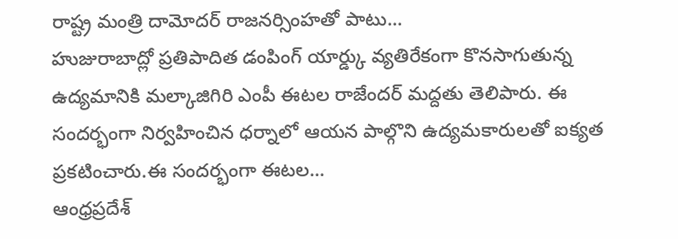రాష్ట్ర మంత్రి దామోదర్ రాజనర్సింహతో పాటు...
హుజురాబాద్లో ప్రతిపాదిత డంపింగ్ యార్డ్కు వ్యతిరేకంగా కొనసాగుతున్న ఉద్యమానికి మల్కాజిగిరి ఎంపీ ఈటల రాజేందర్ మద్దతు తెలిపారు. ఈ సందర్భంగా నిర్వహించిన ధర్నాలో ఆయన పాల్గొని ఉద్యమకారులతో ఐక్యత ప్రకటించారు.ఈ సందర్భంగా ఈటల...
ఆంధ్రప్రదేశ్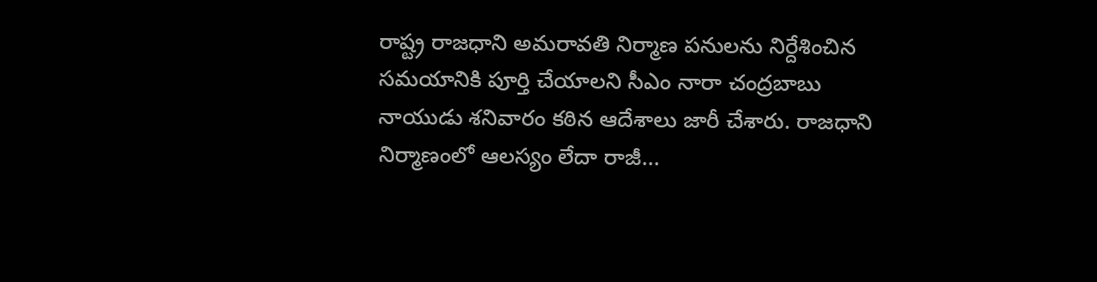రాష్ట్ర రాజధాని అమరావతి నిర్మాణ పనులను నిర్దేశించిన సమయానికి పూర్తి చేయాలని సీఎం నారా చంద్రబాబు నాయుడు శనివారం కఠిన ఆదేశాలు జారీ చేశారు. రాజధాని నిర్మాణంలో ఆలస్యం లేదా రాజీ...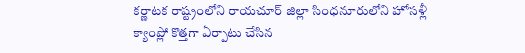కర్ణాటక రాష్ట్రంలోని రాయచూర్ జిల్లా సింధనూరులోని హోసళ్లీ క్యాంప్లో కొత్తగా ఏర్పాటు చేసిన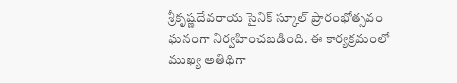శ్రీకృష్ణదేవరాయ సైనిక్ స్కూల్ ప్రారంభోత్సవం ఘనంగా నిర్వహించబడింది. ఈ కార్యక్రమంలో ముఖ్య అతిథిగా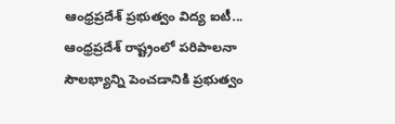ఆంధ్రప్రదేశ్ ప్రభుత్వం విద్య ఐటీ...
ఆంధ్రప్రదేశ్ రాష్ట్రంలో పరిపాలనా సౌలభ్యాన్ని పెంచడానికి ప్రభుత్వం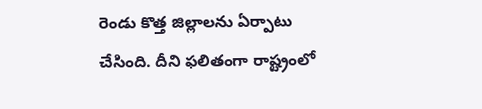రెండు కొత్త జిల్లాలను ఏర్పాటు చేసింది. దీని ఫలితంగా రాష్ట్రంలో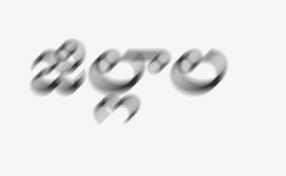జిల్లాల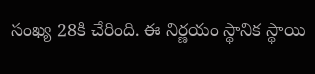సంఖ్య 28కి చేరింది. ఈ నిర్ణయం స్థానిక స్థాయి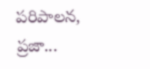పరిపాలన, ప్రజా...